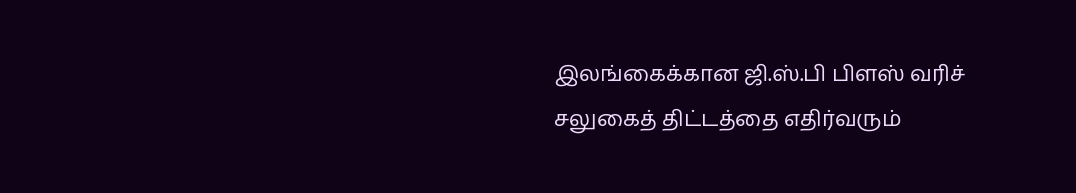இலங்கைக்கான ஜி.ஸ்.பி பிளஸ் வரிச் சலுகைத் திட்டத்தை எதிர்வரும்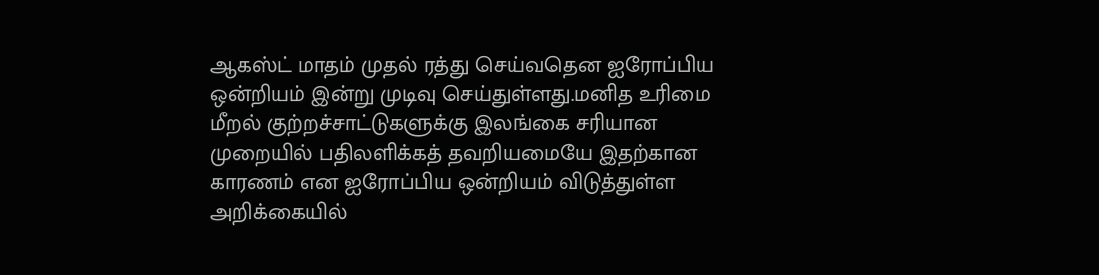ஆகஸ்ட் மாதம் முதல் ரத்து செய்வதென ஐரோப்பிய ஒன்றியம் இன்று முடிவு செய்துள்ளது.மனித உரிமை மீறல் குற்றச்சாட்டுகளுக்கு இலங்கை சரியான முறையில் பதிலளிக்கத் தவறியமையே இதற்கான காரணம் என ஐரோப்பிய ஒன்றியம் விடுத்துள்ள அறிக்கையில்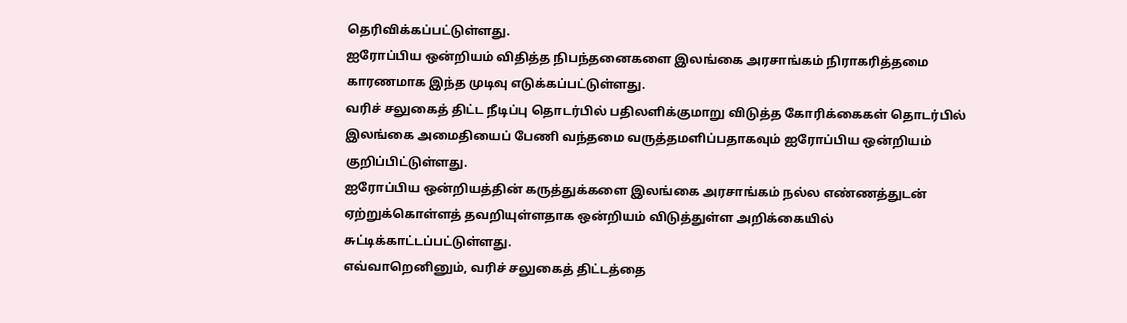தெரிவிக்கப்பட்டுள்ளது.
ஐரோப்பிய ஒன்றியம் விதித்த நிபந்தனைகளை இலங்கை அரசாங்கம் நிராகரித்தமை காரணமாக இந்த முடிவு எடுக்கப்பட்டுள்ளது.
வரிச் சலுகைத் திட்ட நீடிப்பு தொடர்பில் பதிலளிக்குமாறு விடுத்த கோரிக்கைகள் தொடர்பில் இலங்கை அமைதியைப் பேணி வந்தமை வருத்தமளிப்பதாகவும் ஐரோப்பிய ஒன்றியம் குறிப்பிட்டுள்ளது.
ஐரோப்பிய ஒன்றியத்தின் கருத்துக்களை இலங்கை அரசாங்கம் நல்ல எண்ணத்துடன் ஏற்றுக்கொள்ளத் தவறியுள்ளதாக ஒன்றியம் விடுத்துள்ள அறிக்கையில் சுட்டிக்காட்டப்பட்டுள்ளது.
எவ்வாறெனினும், வரிச் சலுகைத் திட்டத்தை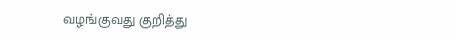வழங்குவது குறித்து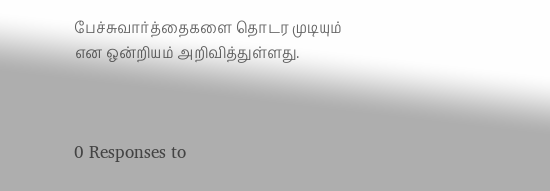பேச்சுவார்த்தைகளை தொடர முடியும் என ஒன்றியம் அறிவித்துள்ளது.



0 Responses to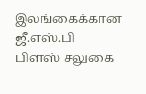இலங்கைக்கான ஜீ.எஸ்.பி பிளஸ் சலுகை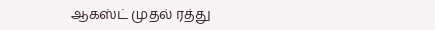ஆகஸ்ட் முதல் ரத்து